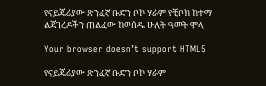የናይጄሪያው ጽንፈኛ ቡድን ቦኮ ሃራም የቺቦክ ከተማ ልጃገረዶችን ጠልፈው ከወሰዱ ሁለት ዓመት ሞላ

Your browser doesn’t support HTML5

የናይጄሪያው ጽንፈኛ ቡድን ቦኮ ሃራም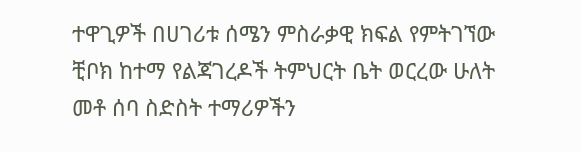ተዋጊዎች በሀገሪቱ ሰሜን ምስራቃዊ ክፍል የምትገኘው ቺቦክ ከተማ የልጃገረዶች ትምህርት ቤት ወርረው ሁለት መቶ ሰባ ስድስት ተማሪዎችን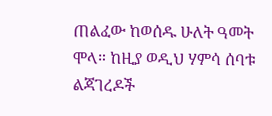ጠልፈው ከወሰዱ ሁለት ዓመት ሞላ። ከዚያ ወዲህ ሃምሳ ሰባቱ ልጃገረዶች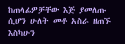ከጠላፊዎቻቸው እጅ ያመለጡ ሲሆን ሁለት መቶ አስራ ዘጠኙ እስካሁን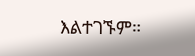እልተገኙም።